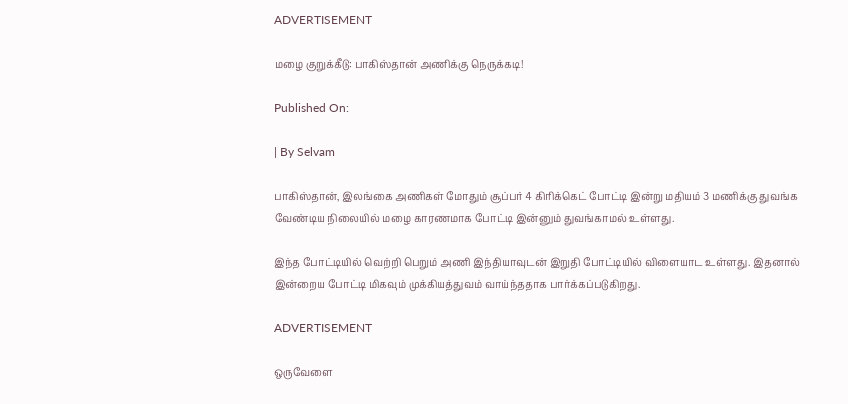ADVERTISEMENT

மழை குறுக்கீடு: பாகிஸ்தான் அணிக்கு நெருக்கடி!

Published On:

| By Selvam

பாகிஸ்தான், இலங்கை அணிகள் மோதும் சூப்பர் 4 கிரிக்கெட் போட்டி இன்று மதியம் 3 மணிக்கு துவங்க வேண்டிய நிலையில் மழை காரணமாக போட்டி இன்னும் துவங்காமல் உள்ளது.

இந்த போட்டியில் வெற்றி பெறும் அணி இந்தியாவுடன் இறுதி போட்டியில் விளையாட உள்ளது. இதனால் இன்றைய போட்டி மிகவும் முக்கியத்துவம் வாய்ந்ததாக பார்க்கப்படுகிறது.

ADVERTISEMENT

ஒருவேளை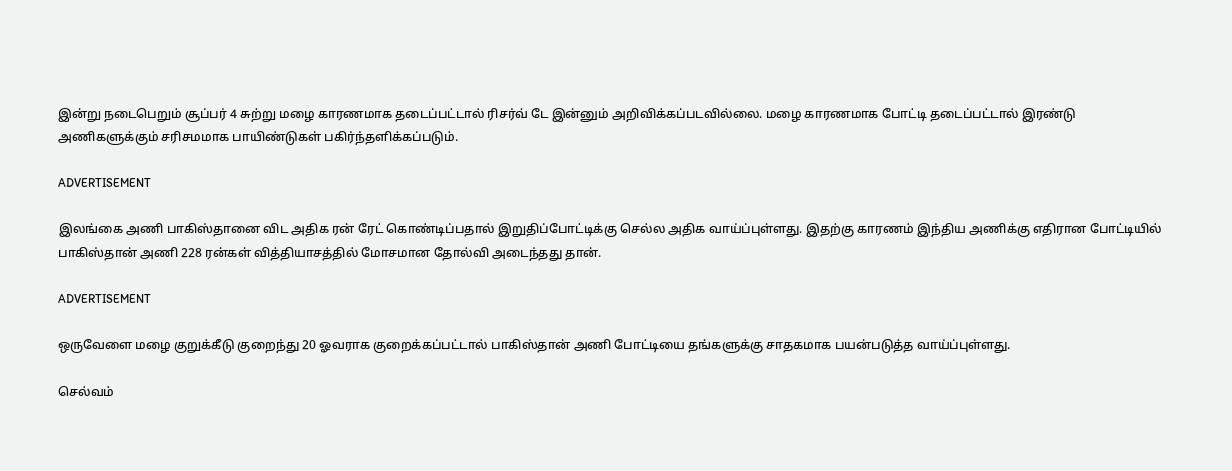இன்று நடைபெறும் சூப்பர் 4 சுற்று மழை காரணமாக தடைப்பட்டால் ரிசர்வ் டே இன்னும் அறிவிக்கப்படவில்லை. மழை காரணமாக போட்டி தடைப்பட்டால் இரண்டு அணிகளுக்கும் சரிசமமாக பாயிண்டுகள் பகிர்ந்தளிக்கப்படும்.

ADVERTISEMENT

இலங்கை அணி பாகிஸ்தானை விட அதிக ரன் ரேட் கொண்டிப்பதால் இறுதிப்போட்டிக்கு செல்ல அதிக வாய்ப்புள்ளது. இதற்கு காரணம் இந்திய அணிக்கு எதிரான போட்டியில் பாகிஸ்தான் அணி 228 ரன்கள் வித்தியாசத்தில் மோசமான தோல்வி அடைந்தது தான்.

ADVERTISEMENT

ஒருவேளை மழை குறுக்கீடு குறைந்து 20 ஓவராக குறைக்கப்பட்டால் பாகிஸ்தான் அணி போட்டியை தங்களுக்கு சாதகமாக பயன்படுத்த வாய்ப்புள்ளது.

செல்வம்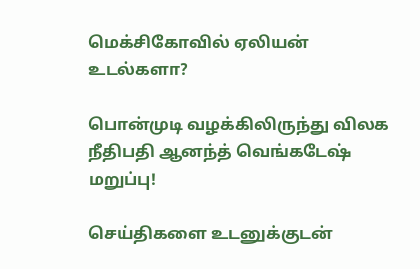மெக்சிகோவில் ஏலியன் உடல்களா?

பொன்முடி வழக்கிலிருந்து விலக நீதிபதி ஆனந்த் வெங்கடேஷ் மறுப்பு!

செய்திகளை உடனுக்குடன்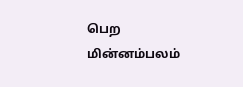பெற மின்னம்பலம்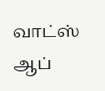வாட்ஸ் ஆப்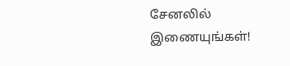சேனலில் இணையுங்கள்!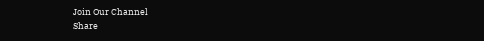Join Our Channel
Share